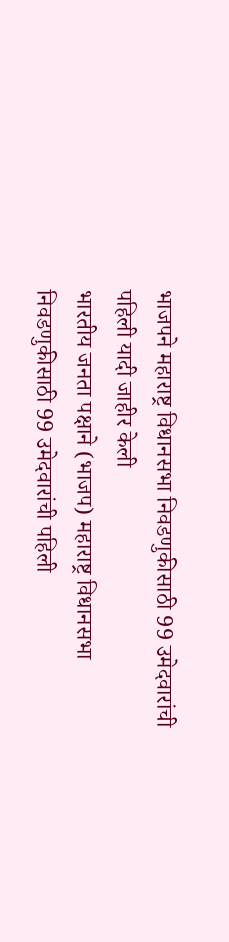भाजपने महाराष्ट्र विधानसभा निवडणुकीसाठी 99 उमेदवारांची पहिली यादी जाहीर केली
भारतीय जनता पक्षाने (भाजप) महाराष्ट्र विधानसभा निवडणुकीसाठी 99 उमेदवारांची पहिली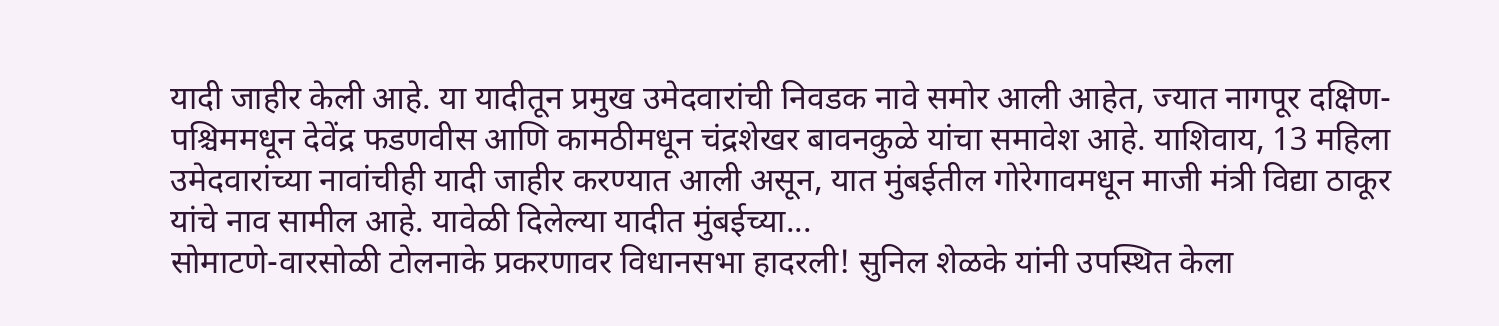यादी जाहीर केली आहे. या यादीतून प्रमुख उमेदवारांची निवडक नावे समोर आली आहेत, ज्यात नागपूर दक्षिण-पश्चिममधून देवेंद्र फडणवीस आणि कामठीमधून चंद्रशेखर बावनकुळे यांचा समावेश आहे. याशिवाय, 13 महिला उमेदवारांच्या नावांचीही यादी जाहीर करण्यात आली असून, यात मुंबईतील गोरेगावमधून माजी मंत्री विद्या ठाकूर यांचे नाव सामील आहे. यावेळी दिलेल्या यादीत मुंबईच्या...
सोमाटणे-वारसोळी टोलनाके प्रकरणावर विधानसभा हादरली! सुनिल शेळके यांनी उपस्थित केला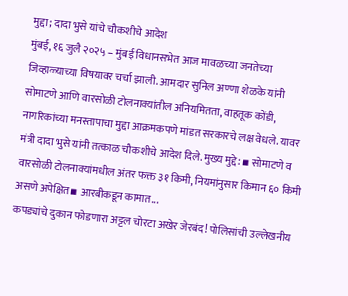मुद्दा; दादा भुसे यांचे चौकशीचे आदेश
मुंबई, १६ जुलै २०२५ – मुंबई विधानसभेत आज मावळच्या जनतेच्या जिव्हाळ्याच्या विषयावर चर्चा झाली. आमदार सुनिल अण्णा शेळके यांनी सोमाटणे आणि वारसोळी टोलनाक्यांतील अनियमितता, वाहतूक कोंडी, नागरिकांच्या मनस्तापाचा मुद्दा आक्रमकपणे मांडत सरकारचे लक्ष वेधले. यावर मंत्री दादा भुसे यांनी तत्काळ चौकशीचे आदेश दिले. मुख्य मुद्दे: ▪ सोमाटणे व वारसोळी टोलनाक्यांमधील अंतर फक्त ३१ किमी, नियमांनुसार किमान ६० किमी असणे अपेक्षित▪ आरबीकडून कामात...
कपड्यांचे दुकान फोडणारा अट्टल चोरटा अखेर जेरबंद! पोलिसांची उल्लेखनीय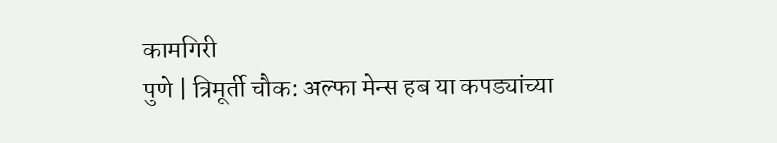कामगिरी
पुणे | त्रिमूर्ती चौक: अल्फा मेन्स हब या कपड्यांच्या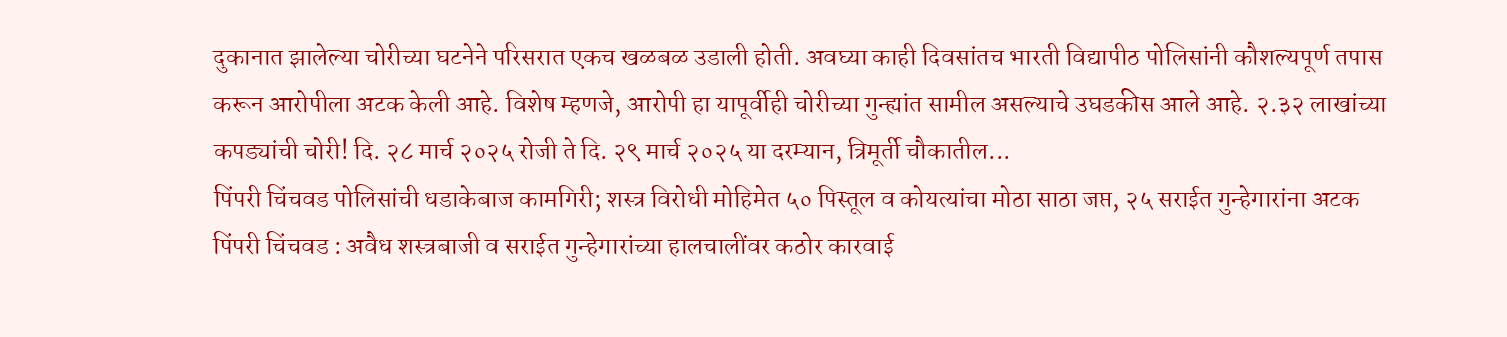दुकानात झालेल्या चोरीच्या घटनेने परिसरात एकच खळबळ उडाली होती. अवघ्या काही दिवसांतच भारती विद्यापीठ पोलिसांनी कौशल्यपूर्ण तपास करून आरोपीला अटक केली आहे. विशेष म्हणजे, आरोपी हा यापूर्वीही चोरीच्या गुन्ह्यांत सामील असल्याचे उघडकीस आले आहे. २.३२ लाखांच्या कपड्यांची चोरी! दि. २८ मार्च २०२५ रोजी ते दि. २९ मार्च २०२५ या दरम्यान, त्रिमूर्ती चौकातील...
पिंपरी चिंचवड पोलिसांची धडाकेबाज कामगिरी; शस्त्र विरोधी मोहिमेत ५० पिस्तूल व कोयत्यांचा मोठा साठा जप्त, २५ सराईत गुन्हेगारांना अटक
पिंपरी चिंचवड : अवैध शस्त्रबाजी व सराईत गुन्हेगारांच्या हालचालींवर कठोर कारवाई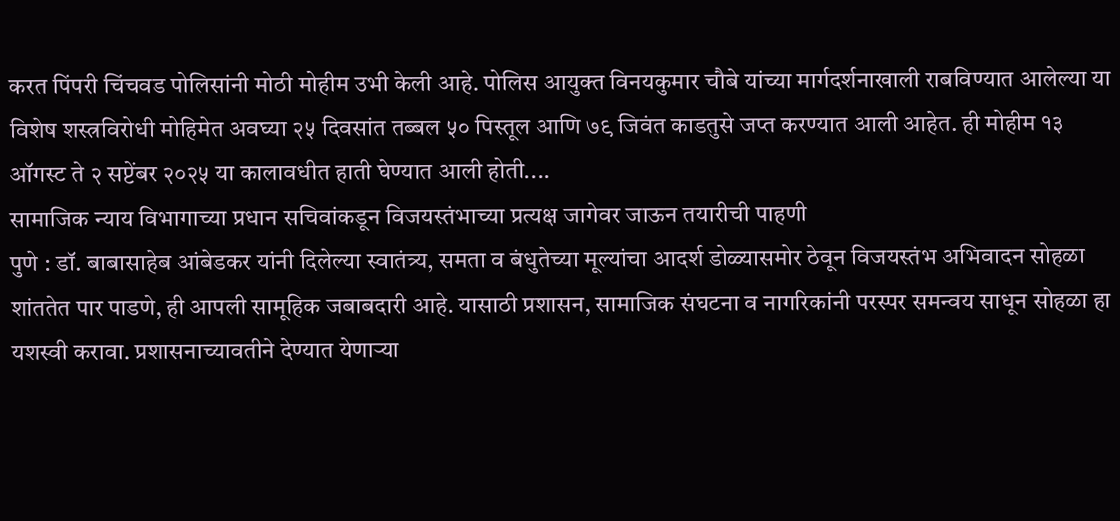करत पिंपरी चिंचवड पोलिसांनी मोठी मोहीम उभी केली आहे. पोलिस आयुक्त विनयकुमार चौबे यांच्या मार्गदर्शनाखाली राबविण्यात आलेल्या या विशेष शस्त्रविरोधी मोहिमेत अवघ्या २५ दिवसांत तब्बल ५० पिस्तूल आणि ७९ जिवंत काडतुसे जप्त करण्यात आली आहेत. ही मोहीम १३ ऑगस्ट ते २ सप्टेंबर २०२५ या कालावधीत हाती घेण्यात आली होती....
सामाजिक न्याय विभागाच्या प्रधान सचिवांकडून विजयस्तंभाच्या प्रत्यक्ष जागेवर जाऊन तयारीची पाहणी
पुणे : डॉ. बाबासाहेब आंबेडकर यांनी दिलेल्या स्वातंत्र्य, समता व बंधुतेच्या मूल्यांचा आदर्श डोळ्यासमोर ठेवून विजयस्तंभ अभिवादन सोहळा शांततेत पार पाडणे, ही आपली सामूहिक जबाबदारी आहे. यासाठी प्रशासन, सामाजिक संघटना व नागरिकांनी परस्पर समन्वय साधून सोहळा हा यशस्वी करावा. प्रशासनाच्यावतीने देण्यात येणाऱ्या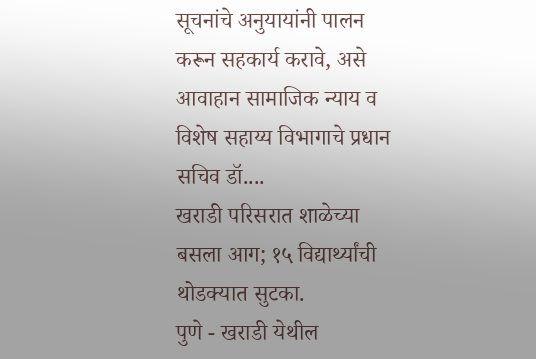सूचनांचे अनुयायांनी पालन करून सहकार्य करावे, असे आवाहान सामाजिक न्याय व विशेष सहाय्य विभागाचे प्रधान सचिव डॉ....
खराडी परिसरात शाळेच्या बसला आग; १५ विद्यार्थ्यांची थोडक्यात सुटका.
पुणे - खराडी येथील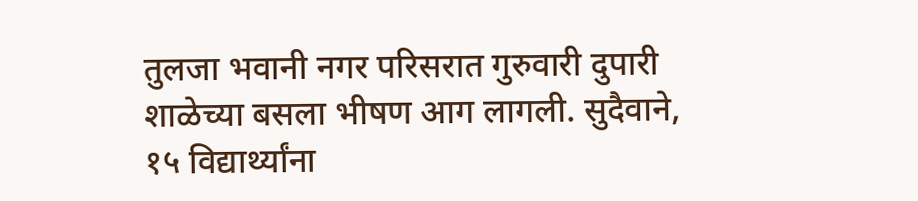तुलजा भवानी नगर परिसरात गुरुवारी दुपारी शाळेच्या बसला भीषण आग लागली. सुदैवाने, १५ विद्यार्थ्यांना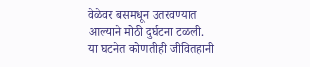वेळेवर बसमधून उतरवण्यात आल्याने मोठी दुर्घटना टळली. या घटनेत कोणतीही जीवितहानी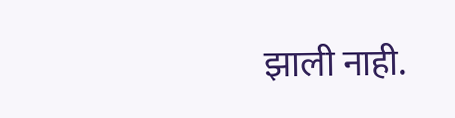झाली नाही.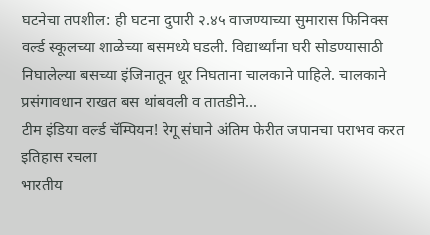घटनेचा तपशील: ही घटना दुपारी २.४५ वाजण्याच्या सुमारास फिनिक्स वर्ल्ड स्कूलच्या शाळेच्या बसमध्ये घडली. विद्यार्थ्यांना घरी सोडण्यासाठी निघालेल्या बसच्या इंजिनातून धूर निघताना चालकाने पाहिले. चालकाने प्रसंगावधान राखत बस थांबवली व तातडीने...
टीम इंडिया वर्ल्ड चॅम्पियन! रेगू संघाने अंतिम फेरीत जपानचा पराभव करत इतिहास रचला
भारतीय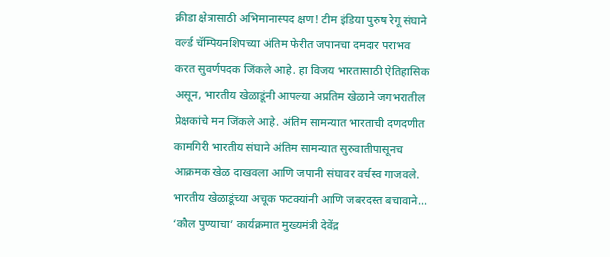क्रीडा क्षेत्रासाठी अभिमानास्पद क्षण! टीम इंडिया पुरुष रेगू संघाने वर्ल्ड चॅम्पियनशिपच्या अंतिम फेरीत जपानचा दमदार पराभव करत सुवर्णपदक जिंकले आहे. हा विजय भारतासाठी ऐतिहासिक असून, भारतीय खेळाडूंनी आपल्या अप्रतिम खेळाने जगभरातील प्रेक्षकांचे मन जिंकले आहे. अंतिम सामन्यात भारताची दणदणीत कामगिरी भारतीय संघाने अंतिम सामन्यात सुरुवातीपासूनच आक्रमक खेळ दाखवला आणि जपानी संघावर वर्चस्व गाजवले. भारतीय खेळाडूंच्या अचूक फटक्यांनी आणि जबरदस्त बचावाने...
‘कौल पुण्याचा’ कार्यक्रमात मुख्यमंत्री देवेंद्र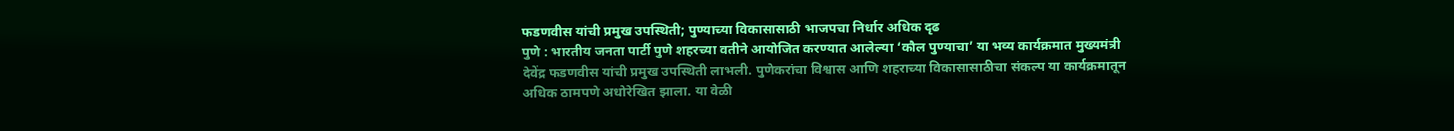फडणवीस यांची प्रमुख उपस्थिती; पुण्याच्या विकासासाठी भाजपचा निर्धार अधिक दृढ
पुणे : भारतीय जनता पार्टी पुणे शहरच्या वतीने आयोजित करण्यात आलेल्या ‘कौल पुण्याचा’ या भव्य कार्यक्रमात मुख्यमंत्री देवेंद्र फडणवीस यांची प्रमुख उपस्थिती लाभली. पुणेकरांचा विश्वास आणि शहराच्या विकासासाठीचा संकल्प या कार्यक्रमातून अधिक ठामपणे अधोरेखित झाला. या वेळी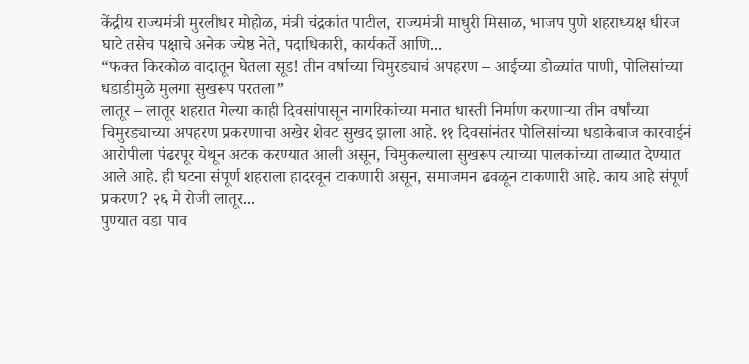केंद्रीय राज्यमंत्री मुरलीधर मोहोळ, मंत्री चंद्रकांत पाटील, राज्यमंत्री माधुरी मिसाळ, भाजप पुणे शहराध्यक्ष धीरज घाटे तसेच पक्षाचे अनेक ज्येष्ठ नेते, पदाधिकारी, कार्यकर्ते आणि...
“फक्त किरकोळ वादातून घेतला सूड! तीन वर्षाच्या चिमुरड्याचं अपहरण – आईच्या डोळ्यांत पाणी, पोलिसांच्या धडाडीमुळे मुलगा सुखरूप परतला”
लातूर – लातूर शहरात गेल्या काही दिवसांपासून नागरिकांच्या मनात धास्ती निर्माण करणाऱ्या तीन वर्षांच्या चिमुरड्याच्या अपहरण प्रकरणाचा अखेर शेवट सुखद झाला आहे. ११ दिवसांनंतर पोलिसांच्या धडाकेबाज कारवाईनं आरोपीला पंढरपूर येथून अटक करण्यात आली असून, चिमुकल्याला सुखरूप त्याच्या पालकांच्या ताब्यात देण्यात आले आहे. ही घटना संपूर्ण शहराला हादरवून टाकणारी असून, समाजमन ढवळून टाकणारी आहे. काय आहे संपूर्ण प्रकरण? २६ मे रोजी लातूर...
पुण्यात वडा पाव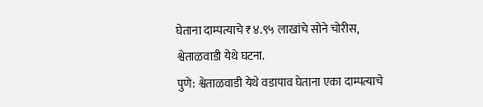घेताना दाम्पत्याचे ₹४.९५ लाखांचे सोने चोरीस, श्वेताळवाडी येथे घटना.
पुणे: श्वेताळवाडी येथे वडापाव घेताना एका दाम्पत्याचे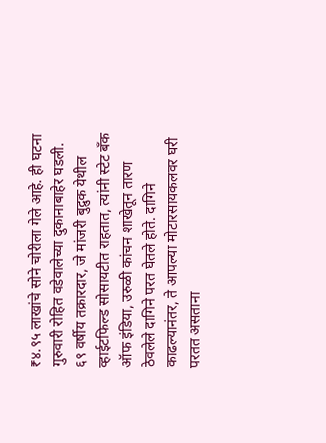₹४.९५ लाखांचे सोने चोरीला गेले आहे. ही घटना गुरुवारी रोहित वडेवालेच्या दुकानाबाहेर घडली. ६९ वर्षीय तक्रारदार, जे मांजरी बुद्रुक येथील व्हाईटफिल्ड सोसायटीत राहतात, त्यांनी स्टेट बँक ऑफ इंडिया, उरुळी कांचन शाखेतून तारण ठेवलेले दागिने परत घेतले होते. दागिने काढल्यानंतर, ते आपल्या मोटारसायकलवर घरी परतत असताना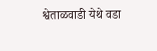श्वेताळवाडी येथे वडा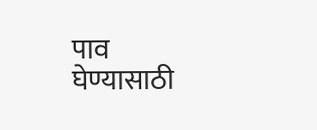पाव घेण्यासाठी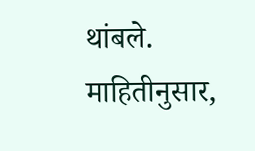थांबले. माहितीनुसार,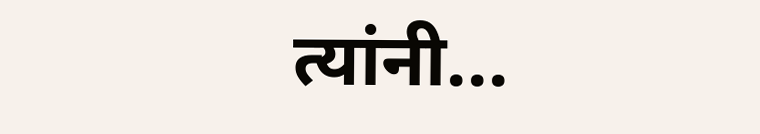त्यांनी...